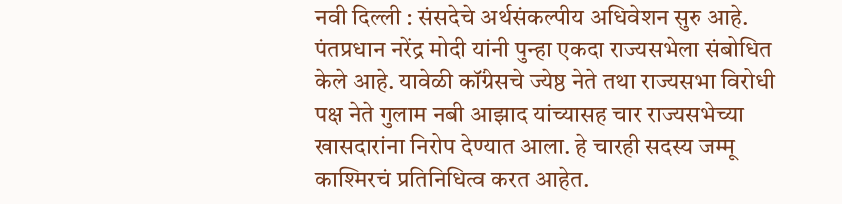नवी दिल्ली : संसदेचे अर्थसंकल्पीय अधिवेशन सुरु आहे. पंतप्रधान नरेंद्र मोदी यांनी पुन्हा एकदा राज्यसभेला संबोधित केले आहे. यावेळी कॉंग्रेसचे ज्येष्ठ नेते तथा राज्यसभा विरोधी पक्ष नेते गुलाम नबी आझाद यांच्यासह चार राज्यसभेच्या खासदारांना निरोप देण्यात आला. हे चारही सदस्य जम्मू काश्मिरचं प्रतिनिधित्व करत आहेत.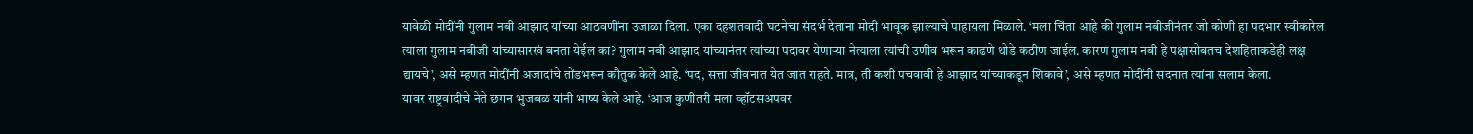यावेळी मोदींनी गुलाम नबी आझाद यांच्या आठवणींना उजाळा दिला. एका दहशतवादी घटनेचा संदर्भ देताना मोदी भावूक झाल्याचे पाहायला मिळाले. ‘मला चिंता आहे की गुलाम नबीजीनंतर जो कोणी हा पदभार स्वीकारेल त्याला गुलाम नबीजी यांच्यासारखं बनता येईल का? गुलाम नबी आझाद यांच्यानंतर त्यांच्या पदावर येणाऱ्या नेत्याला त्यांची उणीव भरून काढणे थोडे कठीण जाईल. कारण गुलाम नबी हे पक्षासोबतच देशहिताकडेही लक्ष द्यायचे’, असे म्हणत मोदींनी अजादांचे तोंडभरून कौतुक केले आहे. ‘पद, सत्ता जीवनात येत जात राहते. मात्र, ती कशी पचवावी हे आझाद यांच्याकडून शिकावे’, असे म्हणत मोदींनी सदनात त्यांना सलाम केला.
यावर राष्ट्रवादीचे नेते छगन भुजबळ यांनी भाष्य केले आहे. ‘आज कुणीतरी मला व्हॉटसअपवर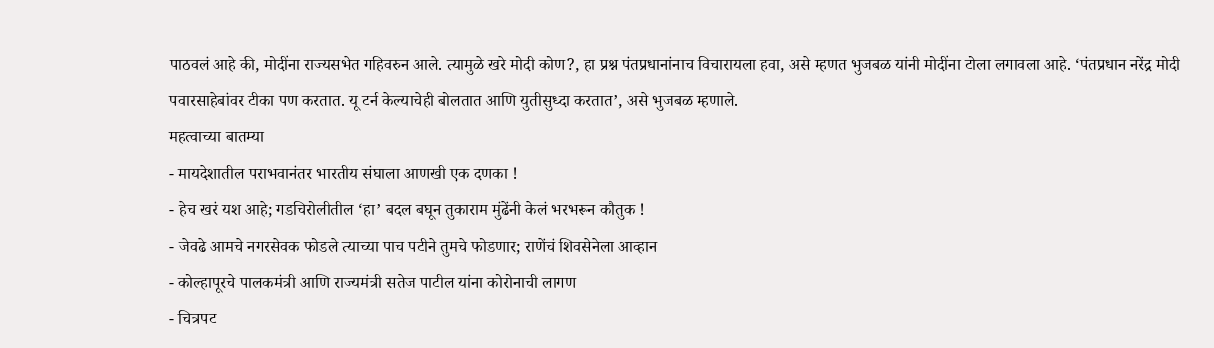पाठवलं आहे की, मोदींना राज्यसभेत गहिवरुन आले. त्यामुळे खरे मोदी कोण?, हा प्रश्न पंतप्रधानांनाच विचारायला हवा, असे म्हणत भुजबळ यांनी मोदींना टोला लगावला आहे. ‘पंतप्रधान नरेंद्र मोदी पवारसाहेबांवर टीका पण करतात. यू टर्न केल्याचेही बोलतात आणि युतीसुध्दा करतात’, असे भुजबळ म्हणाले.
महत्वाच्या बातम्या
- मायदेशातील पराभवानंतर भारतीय संघाला आणखी एक दणका !
- हेच खरं यश आहे; गडचिरोलीतील ‘हा’ बदल बघून तुकाराम मुंढेंनी केलं भरभरून कौतुक !
- जेवढे आमचे नगरसेवक फोडले त्याच्या पाच पटीने तुमचे फोडणार; राणेंचं शिवसेनेला आव्हान
- कोल्हापूरचे पालकमंत्री आणि राज्यमंत्री सतेज पाटील यांना कोरोनाची लागण
- चित्रपट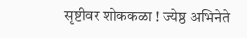सृष्टीवर शोककळा ! ज्येष्ठ अभिनेते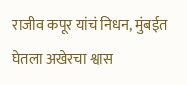राजीव कपूर यांचं निधन, मुंबईत घेतला अखेरचा श्वास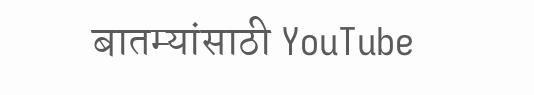बातम्यांसाठी YouTube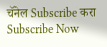चॅनेल Subscribe करा
Subscribe Now